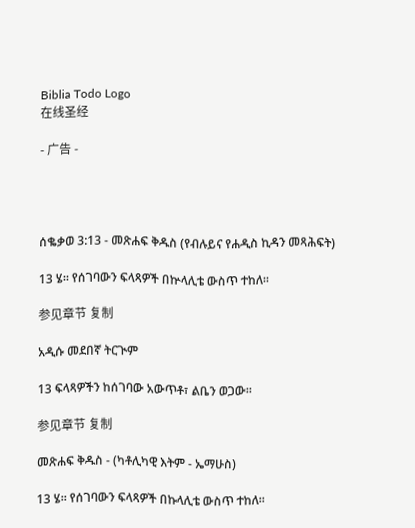Biblia Todo Logo
在线圣经

- 广告 -




ሰቈቃወ 3:13 - መጽሐፍ ቅዱስ (የብሉይና የሐዲስ ኪዳን መጻሕፍት)

13 ሄ። የሰገባውን ፍላጻዎች በኵላሊቴ ውስጥ ተከለ።

参见章节 复制

አዲሱ መደበኛ ትርጒም

13 ፍላጻዎችን ከሰገባው አውጥቶ፣ ልቤን ወጋው።

参见章节 复制

መጽሐፍ ቅዱስ - (ካቶሊካዊ እትም - ኤማሁስ)

13 ሄ። የሰገባውን ፍላጻዎች በኩላሊቴ ውስጥ ተከለ።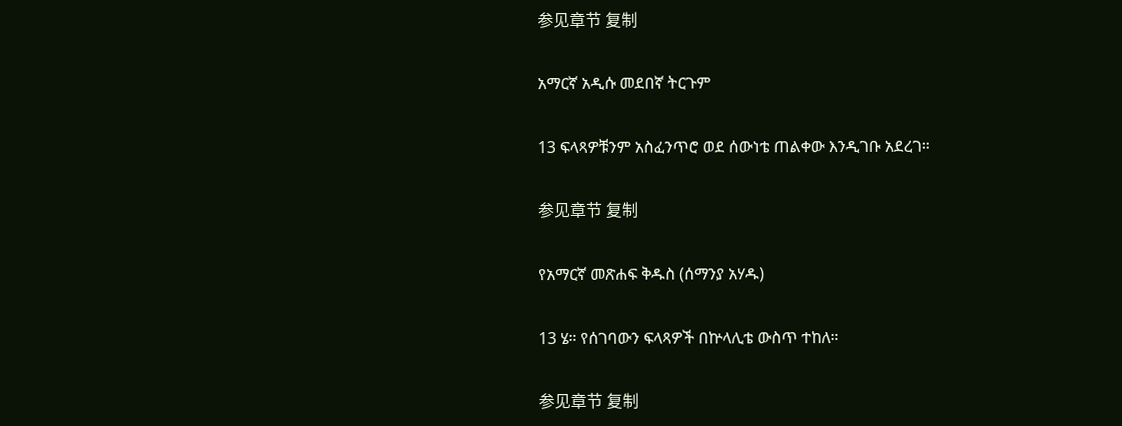参见章节 复制

አማርኛ አዲሱ መደበኛ ትርጉም

13 ፍላጻዎቹንም አስፈንጥሮ ወደ ሰውነቴ ጠልቀው እንዲገቡ አደረገ።

参见章节 复制

የአማርኛ መጽሐፍ ቅዱስ (ሰማንያ አሃዱ)

13 ሄ። የሰገባውን ፍላጻዎች በኵላሊቴ ውስጥ ተከለ።

参见章节 复制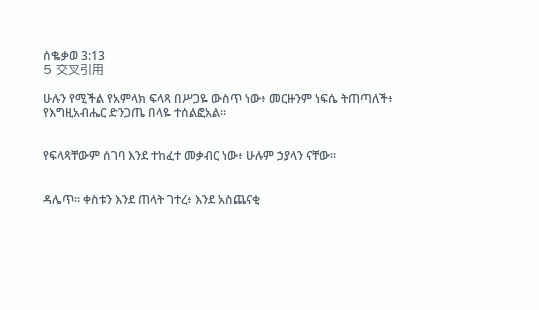ሰቈቃወ 3:13
5 交叉引用

ሁሉን የሚችል የአምላክ ፍላጻ በሥጋዬ ውስጥ ነው፥ መርዙንም ነፍሴ ትጠጣለች፥ የእግዚአብሔር ድንጋጤ በላዬ ተሰልፎአል።


የፍላጻቸውም ሰገባ እንደ ተከፈተ መቃብር ነው፥ ሁሉም ኃያላን ናቸው።


ዳሌጥ። ቀስቱን እንደ ጠላት ገተረ፥ እንደ አስጨናቂ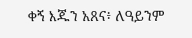ቀኝ እጁን አጸና፥ ለዓይንም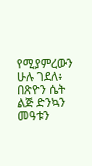የሚያምረውን ሁሉ ገደለ፥ በጽዮን ሴት ልጅ ድንኳን መዓቱን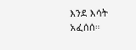እንደ እሳት አፈሰሰ።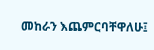መከራን እጨምርባቸዋለሁ፤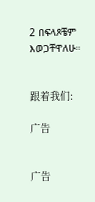2 በፍላጾቼም እወጋቸዋለሁ።


跟着我们:

广告


广告